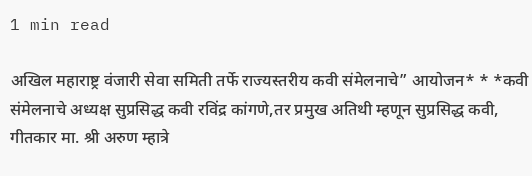1 min read

अखिल महाराष्ट्र वंजारी सेवा समिती तर्फे राज्यस्तरीय कवी संमेलनाचे” आयोजन* * *कवी संमेलनाचे अध्यक्ष सुप्रसिद्ध कवी रविंद्र कांगणे,तर प्रमुख अतिथी म्हणून सुप्रसिद्ध कवी, गीतकार मा. श्री अरुण म्हात्रे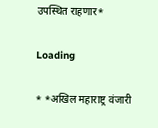उपस्थित राहणार*

Loading

* *अखिल महाराष्ट्र वंजारी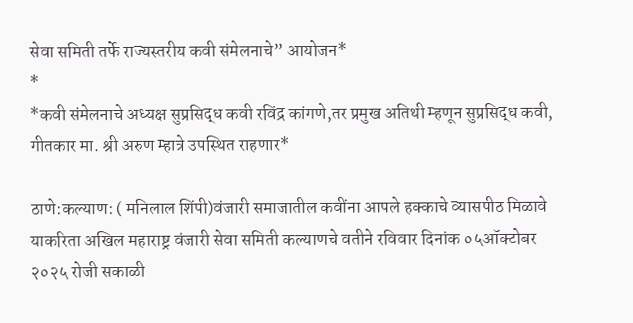सेवा समिती तर्फे राज्यस्तरीय कवी संमेलनाचे” आयोजन*
*
*कवी संमेलनाचे अध्यक्ष सुप्रसिद्ध कवी रविंद्र कांगणे,तर प्रमुख अतिथी म्हणून सुप्रसिद्ध कवी, गीतकार मा. श्री अरुण म्हात्रे उपस्थित राहणार*

ठाणे:कल्याण: ( मनिलाल शिंपी)वंजारी समाजातील कवींना आपले हक्काचे व्यासपीठ मिळावे याकरिता अखिल महाराष्ट्र वंजारी सेवा समिती कल्याणचे वतीने रविवार दिनांक ०५ऑक्टोबर २०२५ रोजी सकाळी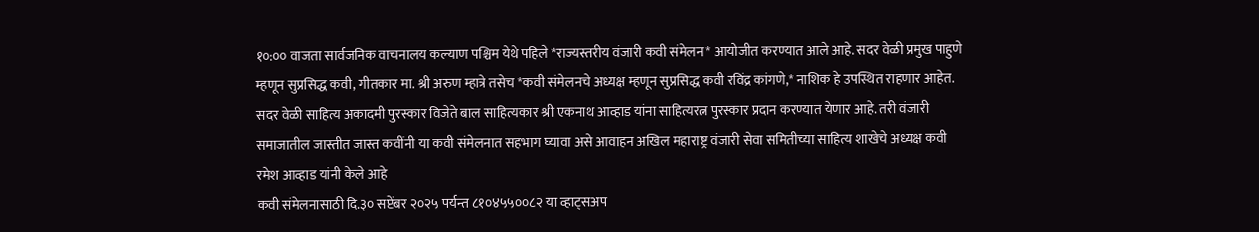१०:०० वाजता सार्वजनिक वाचनालय कल्याण पश्चिम येथे पहिले *राज्यस्तरीय वंजारी कवी संमेलन* आयोजीत करण्यात आले आहे. सदर वेळी प्रमुख पाहुणे म्हणून सुप्रसिद्ध कवी, गीतकार मा. श्री अरुण म्हात्रे तसेच *कवी संमेलनचे अध्यक्ष म्हणून सुप्रसिद्ध कवी रविंद्र कांगणे,* नाशिक हे उपस्थित राहणार आहेत. सदर वेळी साहित्य अकादमी पुरस्कार विजेते बाल साहित्यकार श्री एकनाथ आव्हाड यांना साहित्यरत्न पुरस्कार प्रदान करण्यात येणार आहे. तरी वंजारी समाजातील जास्तीत जास्त कवींनी या कवी संमेलनात सहभाग घ्यावा असे आवाहन अखिल महाराष्ट्र वंजारी सेवा समितीच्या साहित्य शाखेचे अध्यक्ष कवी रमेश आव्हाड यांनी केले आहे
कवी संमेलनासाठी दि.३० सप्टेंबर २०२५ पर्यन्त ८१०४५५००८२ या व्हाट्सअप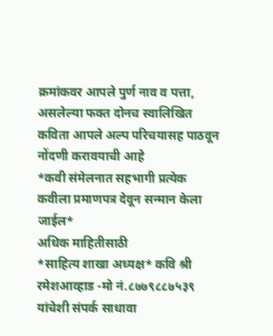क्रमांकवर आपले पुर्ण नाव व पत्ता, असलेल्या फक्त दोनच स्वालिखित कविता आपले अल्प परिचयासह पाठवून नोंदणी करावयाची आहे
*कवी संमेलनात सहभागी प्रत्येक कवीला प्रमाणपत्र देवून सन्मान केला जाईल*
अधिक माहितीसाठी
*साहित्य शाखा अध्यक्ष* कवि श्री रमेशआव्हाड -मो नं.८७७९८८७५३९ यांचेशी संपर्क साधावा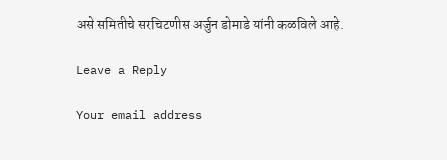असे समितीचे सरचिटणीस अर्जुन डोमाडे यांनी कळविले आहे.

Leave a Reply

Your email address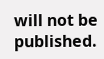will not be published.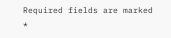Required fields are marked *